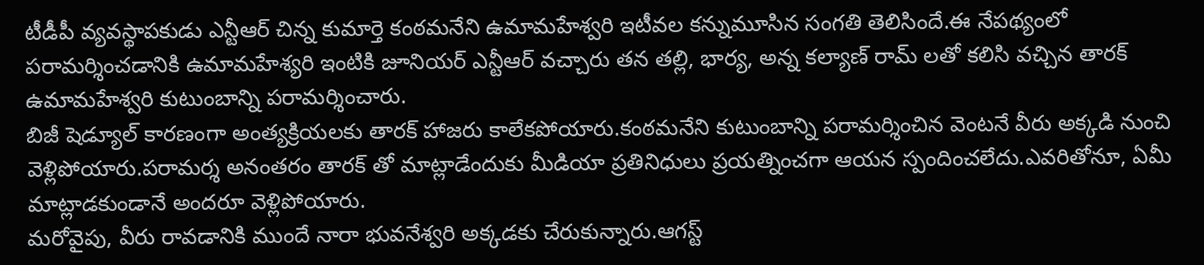టీడీపీ వ్యవస్థాపకుడు ఎన్టీఆర్ చిన్న కుమార్తె కంఠమనేని ఉమామహేశ్వరి ఇటీవల కన్నుమూసిన సంగతి తెలిసిందే.ఈ నేపథ్యంలో పరామర్శించడానికి ఉమామహేశ్యరి ఇంటికి జూనియర్ ఎన్టీఆర్ వచ్చారు తన తల్లి, భార్య, అన్న కల్యాణ్ రామ్ లతో కలిసి వచ్చిన తారక్ ఉమామహేశ్వరి కుటుంబాన్ని పరామర్శించారు.
బిజీ షెడ్యూల్ కారణంగా అంత్యక్రియలకు తారక్ హాజరు కాలేకపోయారు.కంఠమనేని కుటుంబాన్ని పరామర్శించిన వెంటనే వీరు అక్కడి నుంచి వెళ్లిపోయారు.పరామర్శ అనంతరం తారక్ తో మాట్లాడేందుకు మీడియా ప్రతినిధులు ప్రయత్నించగా ఆయన స్పందించలేదు.ఎవరితోనూ, ఏమీ మాట్లాడకుండానే అందరూ వెళ్లిపోయారు.
మరోవైపు, వీరు రావడానికి ముందే నారా భువనేశ్వరి అక్కడకు చేరుకున్నారు.ఆగస్ట్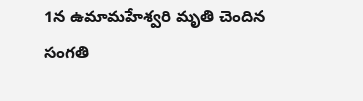1న ఉమామహేశ్వరి మృతి చెందిన సంగతి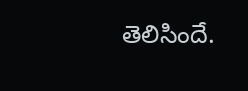తెలిసిందే.